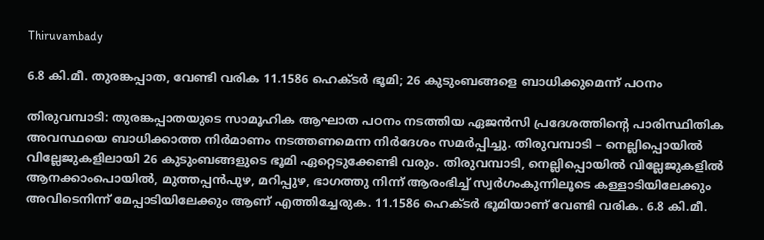Thiruvambady

6.8 കി.മീ. തുരങ്കപ്പാത, വേണ്ടി വരിക 11.1586 ഹെക്ടർ ഭൂമി; 26 കുടുംബങ്ങളെ ബാധിക്കുമെന്ന് പഠനം

തിരുവമ്പാടി: തുരങ്കപ്പാതയുടെ സാമൂഹിക ആഘാത പഠനം നടത്തിയ ഏജൻസി പ്രദേശത്തിന്റെ പാരിസ്ഥിതിക അവസ്ഥയെ ബാധിക്കാത്ത നിർമാണം നടത്തണമെന്ന നിർദേശം സമർപ്പിച്ചു. തിരുവമ്പാടി – നെല്ലിപ്പൊയിൽ വില്ലേജുകളിലായി 26 കുടുംബങ്ങളുടെ ഭൂമി ഏറ്റെടുക്കേണ്ടി വരും. തിരുവമ്പാടി, നെല്ലിപ്പൊയിൽ വില്ലേജുകളിൽ ആനക്കാംപൊയിൽ, മുത്തപ്പൻപുഴ, മറിപ്പുഴ, ഭാഗത്തു നിന്ന് ആരംഭിച്ച് സ്വർഗംകുന്നിലൂടെ കള്ളാടിയിലേക്കും അവിടെനിന്ന് മേപ്പാടിയിലേക്കും ആണ് എത്തിച്ചേരുക. 11.1586 ഹെക്ടർ ഭൂമിയാണ് വേണ്ടി വരിക. 6.8 കി.മീ.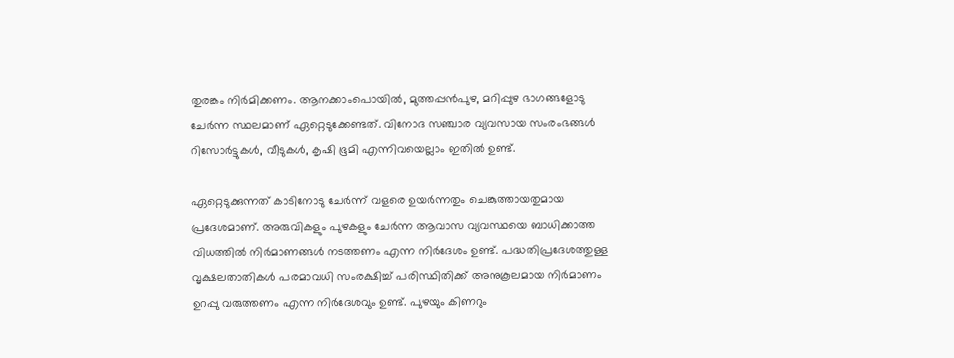തുരങ്കം നിർമിക്കണം. ആനക്കാംപൊയിൽ, മുത്തപ്പൻപുഴ, മറിപ്പുഴ ഭാഗങ്ങളോടു ചേർന്ന സ്ഥലമാണ് ഏറ്റെടുക്കേണ്ടത്. വിനോദ സഞ്ചാര വ്യവസായ സംരംഭങ്ങൾ റിസോർട്ടുകൾ, വീടുകൾ, കൃഷി ഭൂമി എന്നിവയെല്ലാം ഇതിൽ ഉണ്ട്.

ഏറ്റെടുക്കുന്നത് കാടിനോടു ചേർന്ന് വളരെ ഉയർന്നതും ചെങ്കുത്തായതുമായ പ്രദേശമാണ്. അരുവികളും പുഴകളും ചേർന്ന ആവാസ വ്യവസ്ഥയെ ബാധിക്കാത്ത വിധത്തിൽ നിർമാണങ്ങൾ നടത്തണം എന്ന നിർദേശം ഉണ്ട്. പദ്ധതിപ്രദേശത്തുള്ള വൃക്ഷലതാതികൾ പരമാവധി സംരക്ഷിച്ച് പരിസ്ഥിതിക്ക് അനുകൂലമായ നിർമാണം ഉറപ്പു വരുത്തണം എന്ന നിർദേശവും ഉണ്ട്. പുഴയും കിണറും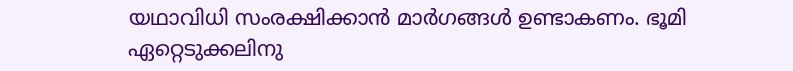യഥാവിധി സംരക്ഷിക്കാൻ മാർഗങ്ങൾ ഉണ്ടാകണം. ഭൂമി ഏറ്റെടുക്കലിനു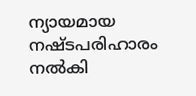ന്യായമായ നഷ്ടപരിഹാരം നൽകി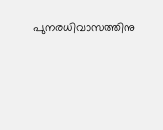പുനരധിവാസത്തിനു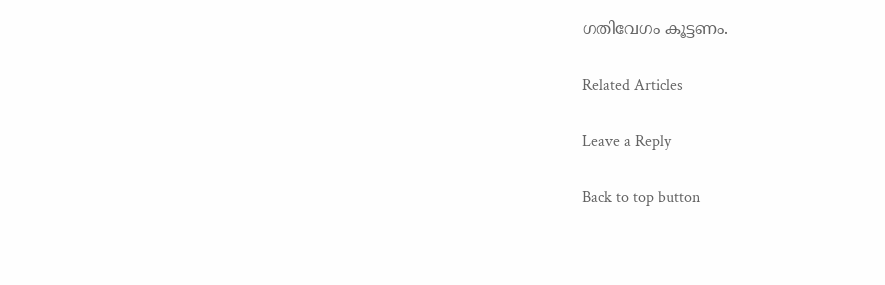ഗതിവേഗം കൂട്ടണം.

Related Articles

Leave a Reply

Back to top button